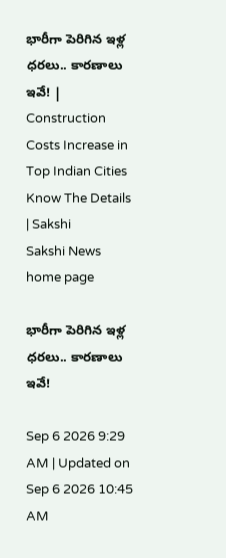భారీగా పెరిగిన ఇళ్ల ధరలు.. కారణాలు ఇవే! | Construction Costs Increase in Top Indian Cities Know The Details | Sakshi
Sakshi News home page

భారీగా పెరిగిన ఇళ్ల ధరలు.. కారణాలు ఇవే!

Sep 6 2026 9:29 AM | Updated on Sep 6 2026 10:45 AM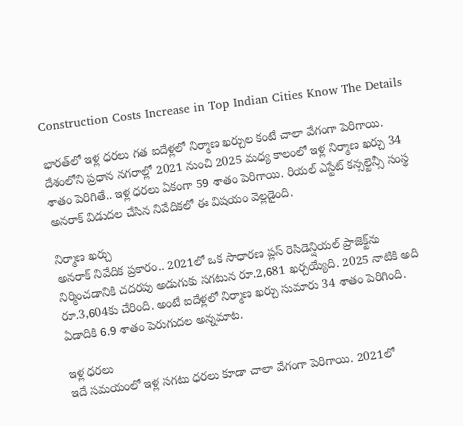Construction Costs Increase in Top Indian Cities Know The Details

భారత్‌లో ఇళ్ల ధరలు గత ఐదేళ్లలో నిర్మాణ ఖర్చుల కంటే చాలా వేగంగా పెరిగాయి. దేశంలోని ప్రధాన నగరాల్లో 2021 నుంచి 2025 మధ్య కాలంలో ఇళ్ల నిర్మాణ ఖర్చు 34 శాతం పెరిగితే.. ఇళ్ల ధరలు ఏకంగా 59 శాతం పెరిగాయి. రియల్ ఎస్టేట్ కన్సల్టెన్సీ సంస్థ అనరాక్ విడుదల చేసిన నివేదికలో ఈ విషయం వెల్లడైంది.

నిర్మాణ ఖర్చు
అనరాక్ నివేదిక ప్రకారం.. 2021లో ఒక సాధారణ ప్లస్ రెసిడెన్షియల్ ప్రాజెక్ట్‌ను నిర్మించడానికి చదరపు అడుగుకు సగటున రూ.2,681 ఖర్చయ్యేది. 2025 నాటికి అది రూ.3,604కు చేరింది. అంటే ఐదేళ్లలో నిర్మాణ ఖర్చు సుమారు 34 శాతం పెరిగింది. ఏడాదికి 6.9 శాతం పెరుగుదల అన్నమాట.

ఇళ్ల ధరలు
ఇదే సమయంలో ఇళ్ల సగటు ధరలు కూడా చాలా వేగంగా పెరిగాయి. 2021లో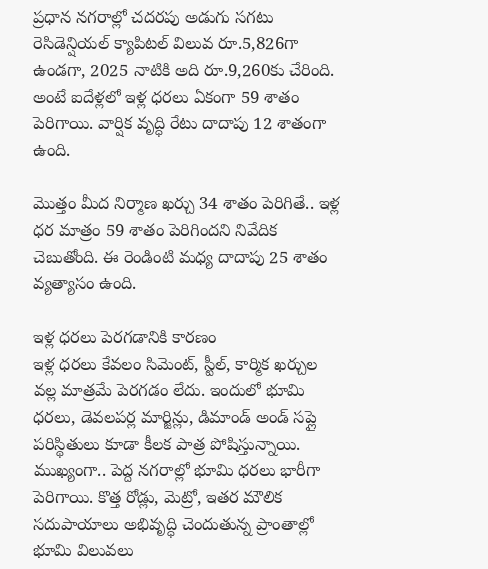ప్రధాన నగరాల్లో చదరపు అడుగు సగటు రెసిడెన్షియల్ క్యాపిటల్ విలువ రూ.5,826గా ఉండగా, 2025 నాటికి అది రూ.9,260కు చేరింది. అంటే ఐదేళ్లలో ఇళ్ల ధరలు ఏకంగా 59 శాతం పెరిగాయి. వార్షిక వృద్ధి రేటు దాదాపు 12 శాతంగా ఉంది.

మొత్తం మీద నిర్మాణ ఖర్చు 34 శాతం పెరిగితే.. ఇళ్ల ధర మాత్రం 59 శాతం పెరిగిందని నివేదిక చెబుతోంది. ఈ రెండింటి మధ్య దాదాపు 25 శాతం వ్యత్యాసం ఉంది.

ఇళ్ల ధరలు పెరగడానికి కారణం
ఇళ్ల ధరలు కేవలం సిమెంట్, స్టీల్, కార్మిక ఖర్చుల వల్ల మాత్రమే పెరగడం లేదు. ఇందులో భూమి ధరలు, డెవలపర్ల మార్జిన్లు, డిమాండ్ అండ్ సప్లై పరిస్థితులు కూడా కీలక పాత్ర పోషిస్తున్నాయి. ముఖ్యంగా.. పెద్ద నగరాల్లో భూమి ధరలు భారీగా పెరిగాయి. కొత్త రోడ్లు, మెట్రో, ఇతర మౌలిక సదుపాయాలు అభివృద్ధి చెందుతున్న ప్రాంతాల్లో భూమి విలువలు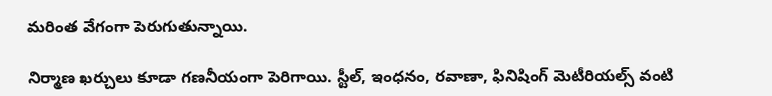మరింత వేగంగా పెరుగుతున్నాయి.

నిర్మాణ ఖర్చులు కూడా గణనీయంగా పెరిగాయి. స్టీల్, ఇంధనం, రవాణా, ఫినిషింగ్ మెటీరియల్స్ వంటి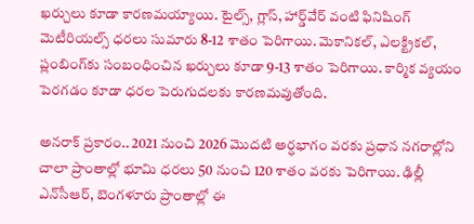ఖర్చులు కూడా కారణమయ్యాయి. టైల్స్, గ్లాస్, హార్డ్‌వేర్ వంటి ఫినిషింగ్ మెటీరియల్స్ ధరలు సుమారు 8-12 శాతం పెరిగాయి. మెకానికల్, ఎలక్ట్రికల్, ప్లంబింగ్‌కు సంబంధించిన ఖర్చులు కూడా 9-13 శాతం పెరిగాయి. కార్మిక వ్యయం పెరగడం కూడా ధరల పెరుగుదలకు కారణమవుతోంది.

అనరాక్ ప్రకారం.. 2021 నుంచి 2026 మొదటి అర్ధభాగం వరకు ప్రధాన నగరాల్లోని చాలా ప్రాంతాల్లో భూమి ధరలు 50 నుంచి 120 శాతం వరకు పెరిగాయి. ఢిల్లీ ఎన్‌సీఆర్‌, బెంగళూరు ప్రాంతాల్లో ఈ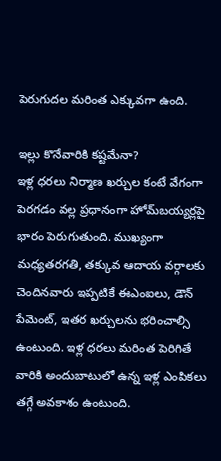పెరుగుదల మరింత ఎక్కువగా ఉంది.

ఇల్లు కొనేవారికి కష్టమేనా?
ఇళ్ల ధరలు నిర్మాణ ఖర్చుల కంటే వేగంగా పెరగడం వల్ల ప్రధానంగా హోమ్‌బయ్యర్లపై భారం పెరుగుతుంది. ముఖ్యంగా మధ్యతరగతి, తక్కువ ఆదాయ వర్గాలకు చెందినవారు ఇప్పటికే ఈఎంఐలు, డౌన్ పేమెంట్, ఇతర ఖర్చులను భరించాల్సి ఉంటుంది. ఇళ్ల ధరలు మరింత పెరిగితే వారికి అందుబాటులో ఉన్న ఇళ్ల ఎంపికలు తగ్గే అవకాశం ఉంటుంది.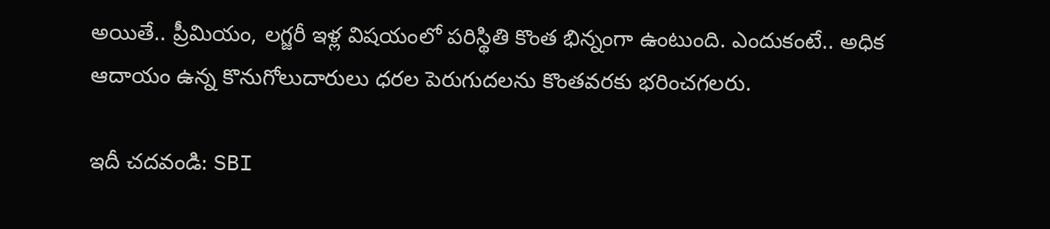అయితే.. ప్రీమియం, లగ్జరీ ఇళ్ల విషయంలో పరిస్థితి కొంత భిన్నంగా ఉంటుంది. ఎందుకంటే.. అధిక ఆదాయం ఉన్న కొనుగోలుదారులు ధరల పెరుగుదలను కొంతవరకు భరించగలరు.

ఇదీ చదవండి: SBI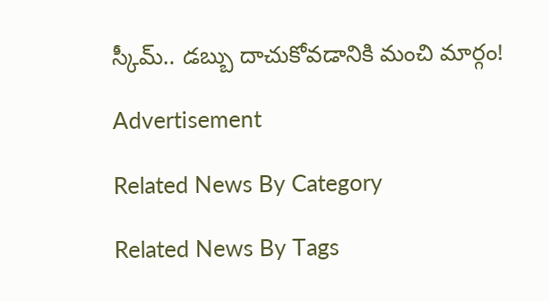స్కీమ్.. డబ్బు దాచుకోవడానికి మంచి మార్గం!

Advertisement

Related News By Category

Related News By Tags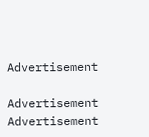Advertisement

Advertisement
Advertisement